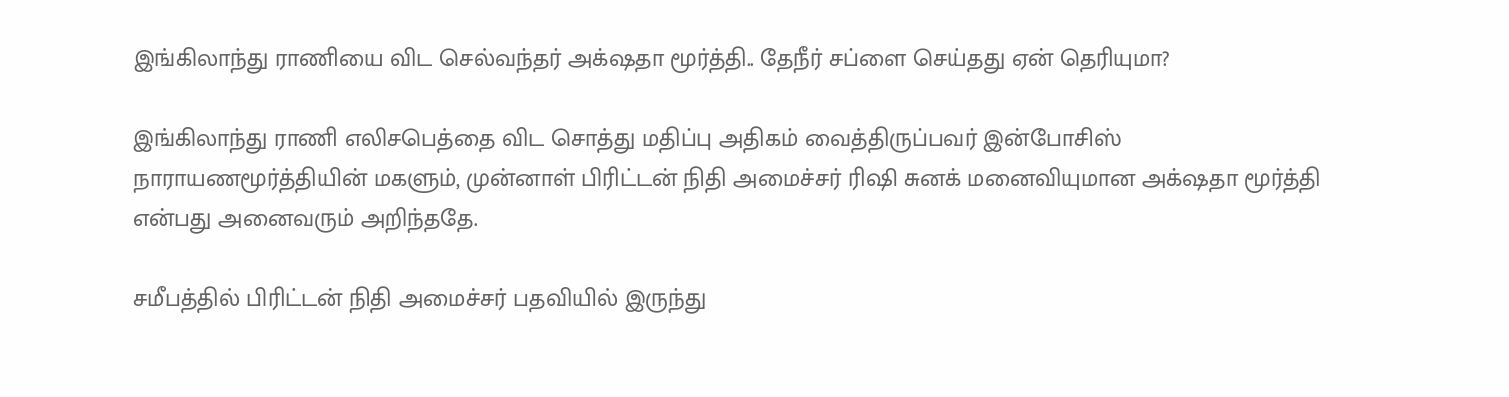இங்கிலாந்து ராணியை விட செல்வந்தர் அக்‌ஷதா மூர்த்தி.. தேநீர் சப்ளை செய்தது ஏன் தெரியுமா?

இங்கிலாந்து ராணி எலிசபெத்தை விட சொத்து மதிப்பு அதிகம் வைத்திருப்பவர் இன்போசிஸ் நாராயணமூர்த்தியின் மகளும், முன்னாள் பிரிட்டன் நிதி அமைச்சர் ரிஷி சுனக் மனைவியுமான அக்‌ஷதா மூர்த்தி என்பது அனைவரும் அறிந்ததே.

சமீபத்தில் பிரிட்டன் நிதி அமைச்சர் பதவியில் இருந்து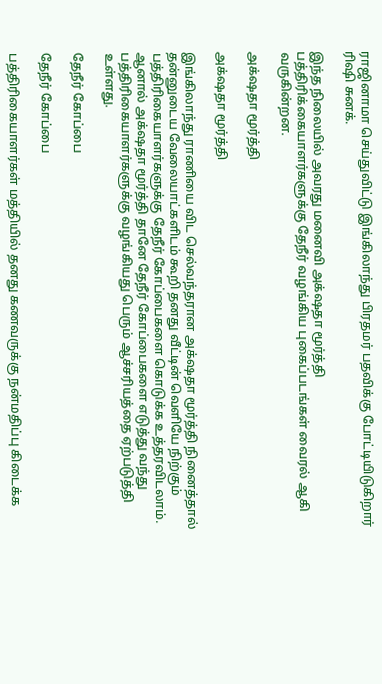ராஜினாமா செய்துவிட்டு இங்கிலாந்து பிரதமர் பதவிக்கு போட்டியிடுகிறார் ரிஷி சுனக்.

இந்த நிலையில் அவரது மனைவி அக்‌ஷதா மூர்த்தி பத்திரிக்கையாளர்களுக்கு தேநீர் வழங்கிய புகைப்படங்கள் வைரல் ஆகி வருகின்றன.

அக்‌ஷதா மூர்த்தி

அக்‌ஷதா மூர்த்தி

இங்கிலாந்து ராணியை விட செல்வந்தரான அக்‌ஷதா மூர்த்தி நினைத்தால் தன்னுடைய வேலையாட்களிடம் கூறி தனது வீட்டின் வெளியே நிற்கும் பத்திரிகையாளர்களுக்கு தேநீர் கோப்பைகளை கொடுக்க உத்தரவிடலாம். ஆனால் அக்‌ஷதா மூர்த்தி தானே தேநீர் கோப்பைகளை எடுத்து வந்து பத்திரிகையாளர்களுக்கு வழங்கியது பெரும் ஆச்சரியத்தை ஏற்படுத்தி உள்ளது.

தேநீர் கோப்பை

தேநீர் கோப்பை

பத்திரிகையாளர்கள் மத்தியில் தனது கணவருக்கு நன்மதிப்பு கிடைக்க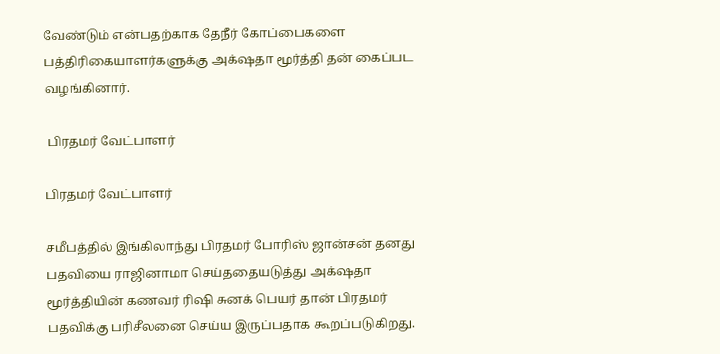வேண்டும் என்பதற்காக தேநீர் கோப்பைகளை பத்திரிகையாளர்களுக்கு அக்‌ஷதா மூர்த்தி தன் கைப்பட வழங்கினார்.

 பிரதமர் வேட்பாளர்

பிரதமர் வேட்பாளர்

சமீபத்தில் இங்கிலாந்து பிரதமர் போரிஸ் ஜான்சன் தனது பதவியை ராஜினாமா செய்ததையடுத்து அக்‌ஷதா மூர்த்தியின் கணவர் ரிஷி சுனக் பெயர் தான் பிரதமர் பதவிக்கு பரிசீலனை செய்ய இருப்பதாக கூறப்படுகிறது.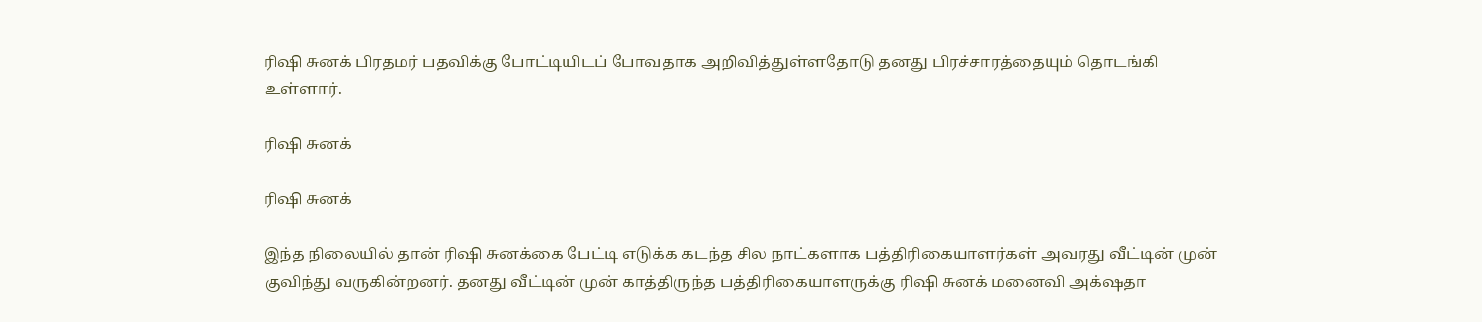ரிஷி சுனக் பிரதமர் பதவிக்கு போட்டியிடப் போவதாக அறிவித்துள்ளதோடு தனது பிரச்சாரத்தையும் தொடங்கி உள்ளார்.

ரிஷி சுனக்

ரிஷி சுனக்

இந்த நிலையில் தான் ரிஷி சுனக்கை பேட்டி எடுக்க கடந்த சில நாட்களாக பத்திரிகையாளர்கள் அவரது வீட்டின் முன் குவிந்து வருகின்றனர். தனது வீட்டின் முன் காத்திருந்த பத்திரிகையாளருக்கு ரிஷி சுனக் மனைவி அக்‌ஷதா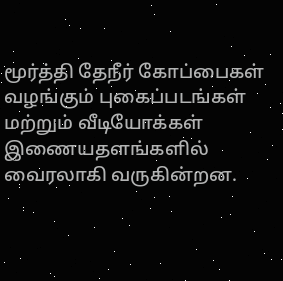மூர்த்தி தேநீர் கோப்பைகள் வழங்கும் புகைப்படங்கள் மற்றும் வீடியோக்கள் இணையதளங்களில் வைரலாகி வருகின்றன.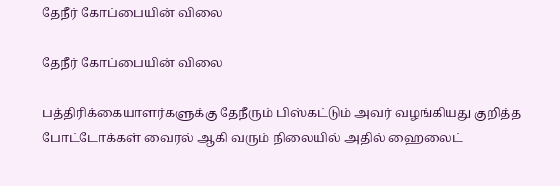தேநீர் கோப்பையின் விலை

தேநீர் கோப்பையின் விலை

பத்திரிக்கையாளர்களுக்கு தேநீரும் பிஸ்கட்டும் அவர் வழங்கியது குறித்த போட்டோக்கள் வைரல் ஆகி வரும் நிலையில் அதில் ஹைலைட்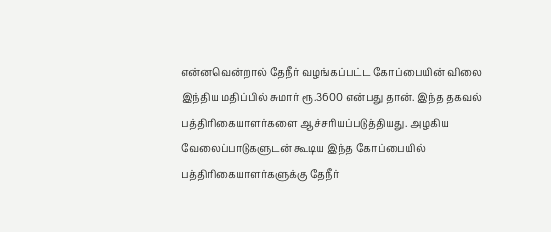என்னவென்றால் தேநீர் வழங்கப்பட்ட கோப்பையின் விலை இந்திய மதிப்பில் சுமார் ரூ.3600 என்பது தான். இந்த தகவல் பத்திரிகையாளர்களை ஆச்சரியப்படுத்தியது. அழகிய வேலைப்பாடுகளுடன் கூடிய இந்த கோப்பையில் பத்திரிகையாளர்களுக்கு தேநீர்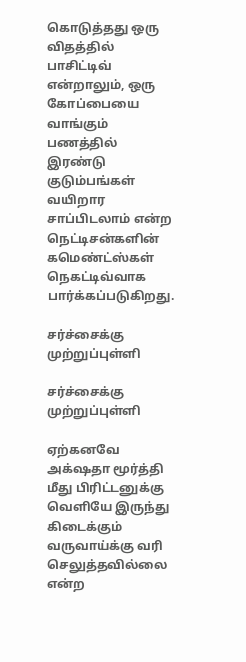கொடுத்தது ஒரு விதத்தில் பாசிட்டிவ் என்றாலும், ஒரு கோப்பையை வாங்கும் பணத்தில் இரண்டு குடும்பங்கள் வயிறார சாப்பிடலாம் என்ற நெட்டிசன்களின் கமெண்ட்ஸ்கள் நெகட்டிவ்வாக பார்க்கப்படுகிறது.

சர்ச்சைக்கு முற்றுப்புள்ளி

சர்ச்சைக்கு முற்றுப்புள்ளி

ஏற்கனவே அக்‌ஷதா மூர்த்தி மீது பிரிட்டனுக்கு வெளியே இருந்து கிடைக்கும் வருவாய்க்கு வரி செலுத்தவில்லை என்ற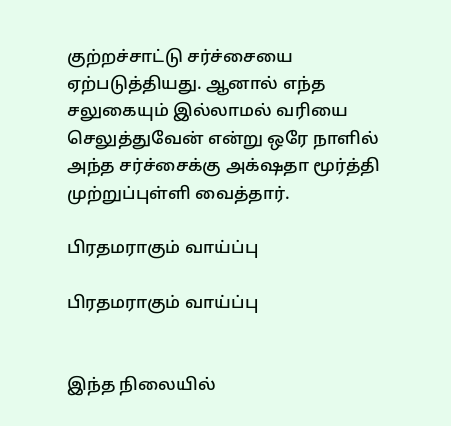குற்றச்சாட்டு சர்ச்சையை ஏற்படுத்தியது. ஆனால் எந்த சலுகையும் இல்லாமல் வரியை செலுத்துவேன் என்று ஒரே நாளில் அந்த சர்ச்சைக்கு அக்‌ஷதா மூர்த்தி முற்றுப்புள்ளி வைத்தார்.

பிரதமராகும் வாய்ப்பு

பிரதமராகும் வாய்ப்பு


இந்த நிலையில்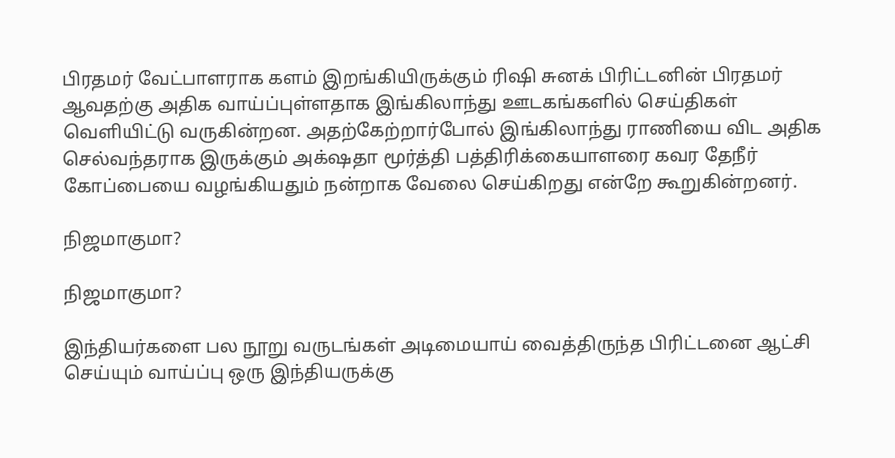பிரதமர் வேட்பாளராக களம் இறங்கியிருக்கும் ரிஷி சுனக் பிரிட்டனின் பிரதமர் ஆவதற்கு அதிக வாய்ப்புள்ளதாக இங்கிலாந்து ஊடகங்களில் செய்திகள் வெளியிட்டு வருகின்றன. அதற்கேற்றார்போல் இங்கிலாந்து ராணியை விட அதிக செல்வந்தராக இருக்கும் அக்‌ஷதா மூர்த்தி பத்திரிக்கையாளரை கவர தேநீர் கோப்பையை வழங்கியதும் நன்றாக வேலை செய்கிறது என்றே கூறுகின்றனர்.

நிஜமாகுமா?

நிஜமாகுமா?

இந்தியர்களை பல நூறு வருடங்கள் அடிமையாய் வைத்திருந்த பிரிட்டனை ஆட்சி செய்யும் வாய்ப்பு ஒரு இந்தியருக்கு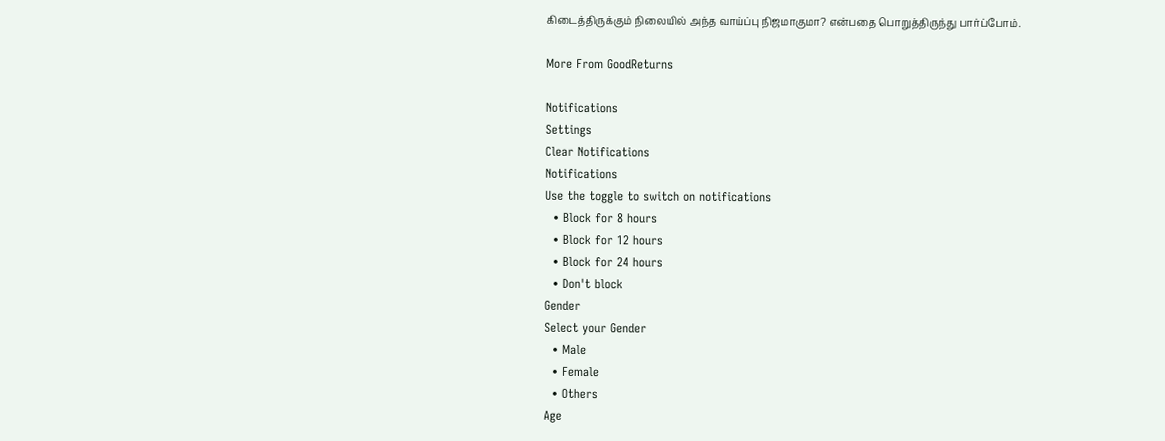கிடைத்திருக்கும் நிலையில் அந்த வாய்ப்பு நிஜமாகுமா? என்பதை பொறுத்திருந்து பார்ப்போம்.

More From GoodReturns

Notifications
Settings
Clear Notifications
Notifications
Use the toggle to switch on notifications
  • Block for 8 hours
  • Block for 12 hours
  • Block for 24 hours
  • Don't block
Gender
Select your Gender
  • Male
  • Female
  • Others
Age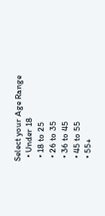Select your Age Range
  • Under 18
  • 18 to 25
  • 26 to 35
  • 36 to 45
  • 45 to 55
  • 55+